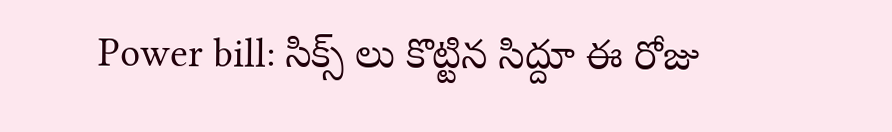Power bill: సిక్స్ లు కొట్టిన సిద్దూ ఈ రోజు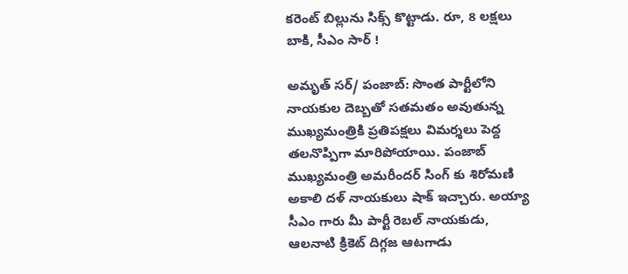కరెంట్ బిల్లును సిక్స్ కొట్టాడు. రూ, 8 లక్షలు బాకి, సీఎం సార్ !

అమృత్ సర్/ పంజాబ్: సొంత పార్టీలోని నాయకుల దెబ్బతో సతమతం అవుతున్న ముఖ్యమంత్రికి ప్రతిపక్షలు విమర్శలు పెద్ద తలనొప్పిగా మారిపోయాయి. పంజాబ్ ముఖ్యమంత్రి అమరీందర్ సింగ్ కు శిరోమణి అకాలి దళ్ నాయకులు షాక్ ఇచ్చారు. అయ్యా సీఎం గారు మీ పార్టీ రెబల్ నాయకుడు, ఆలనాటి క్రికెట్ దిగ్గజ ఆటగాడు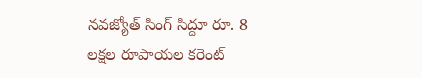నవజ్యోత్ సింగ్ సిద్దూ రూ. 8 లక్షల రూపాయల కరెంట్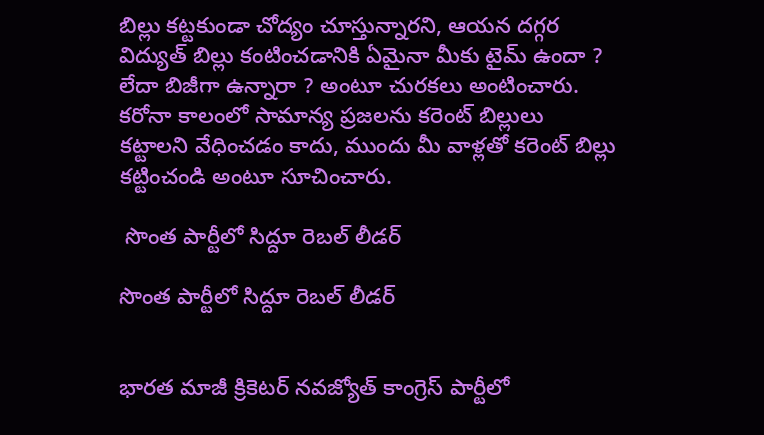బిల్లు కట్టకుండా చోద్యం చూస్తున్నారని, ఆయన దగ్గర విద్యుత్ బిల్లు కంటించడానికి ఏమైనా మీకు టైమ్ ఉందా ? లేదా బిజీగా ఉన్నారా ? అంటూ చురకలు అంటించారు. కరోనా కాలంలో సామాన్య ప్రజలను కరెంట్ బిల్లులు కట్టాలని వేధించడం కాదు, ముందు మీ వాళ్లతో కరెంట్ బిల్లు కట్టించండి అంటూ సూచించారు.

 సొంత పార్టీలో సిద్దూ రెబల్ లీడర్

సొంత పార్టీలో సిద్దూ రెబల్ లీడర్


భారత మాజీ క్రికెటర్ నవజ్యోత్ కాంగ్రెస్ పార్టీలో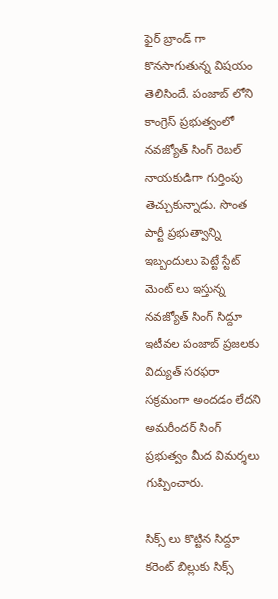ఫైర్ బ్రాండ్ గా కొనసాగుతున్న విషయం తెలిసిందే. పంజాబ్ లోని కాంగ్రెస్ ప్రభుత్వంలో నవజ్యోత్ సింగ్ రెబల్ నాయకుడిగా గుర్తింపు తెచ్చుకున్నాడు. సొంత పార్టీ ప్రభుత్వాన్ని ఇబ్బందులు పెట్టే స్టేట్ మెంట్ లు ఇస్తున్న నవజ్యోత్ సింగ్ సిద్దూ ఇటీవల పంజాబ్ ప్రజలకు విద్యుత్ సరఫరా సక్రమంగా అందడం లేదని అమరీందర్ సింగ్ ప్రభుత్వం మీద విమర్శలు గుప్పించారు.

సిక్స్ లు కొట్టిన సిద్దూ కరెంట్ బిల్లుకు సిక్స్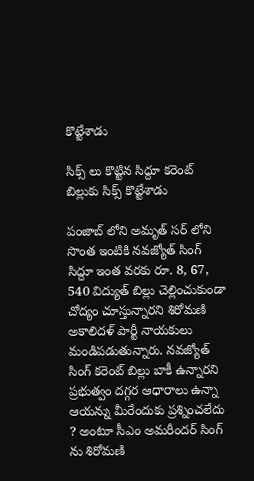కొట్టేశాడు

సిక్స్ లు కొట్టిన సిద్దూ కరెంట్ బిల్లుకు సిక్స్ కొట్టేశాడు

పంజాబ్ లోని అమృత్ సర్ లోని సొంత ఇంటికి నవజ్యోత్ సింగ్ సిద్దూ ఇంత వరకు రూ. 8, 67, 540 విద్యుత్ బిల్లు చెల్లించుకుండా చోద్యం చూస్తున్నారని శిరోమణి అకాలిదళ్ పార్టీ నాయకులు మండిపడుతున్నారు. నవజ్యోత్ సింగ్ కరెంట్ బిల్లు బాకీ ఉన్నారని ప్రభుత్వం దగ్గర ఆధారాలు ఉన్నా ఆయన్ను మీరేందుకు ప్రశ్నించలేదు ? అంటూ సీఎం అమరీందర్ సింగ్ ను శిరోమణి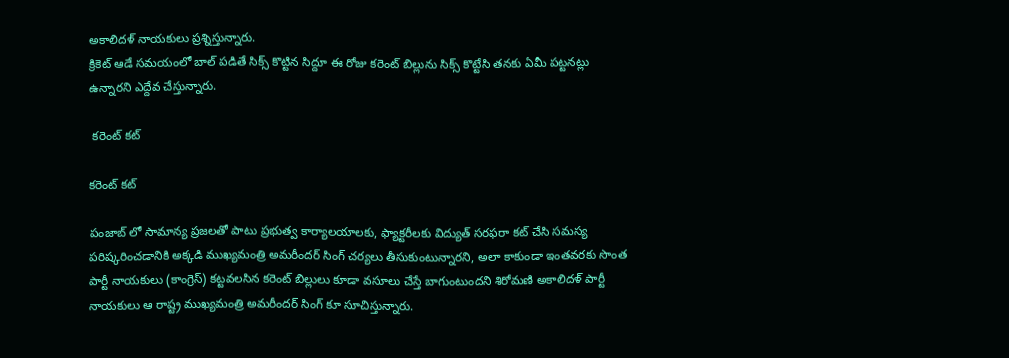అకాలిదళ్ నాయకులు ప్రశ్నిస్తున్నారు.
క్రికెట్ ఆడే సమయంలో బాల్ పడితే సిక్స్ కొట్టిన సిద్దూ ఈ రోజు కరెంట్ బిల్లును సిక్స్ కొట్టేసి తనకు ఏమీ పట్టనట్లు ఉన్నారని ఎద్దేవ చేస్తున్నారు.

 కరెంట్ కట్

కరెంట్ కట్

పంజాబ్ లో సామాన్య ప్రజలతో పాటు ప్రభుత్వ కార్యాలయాలకు, ఫ్యాక్టరీలకు విద్యుత్ సరఫరా కట్ చేసి సమస్య పరిష్కరించడానికి అక్కడి ముఖ్యమంత్రి అమరీందర్ సింగ్ చర్యలు తీసుకుంటున్నారని, అలా కాకుండా ఇంతవరకు సొంత పార్టీ నాయకులు (కాంగ్రెస్) కట్టవలసిన కరెంట్ బిల్లులు కూడా వసూలు చేస్తే బాగుంటుందని శిరోమణి అకాలిదళ్ పార్టీ నాయకులు ఆ రాష్ట్ర ముఖ్యమంత్రి అమరీందర్ సింగ్ కూ సూచిస్తున్నారు.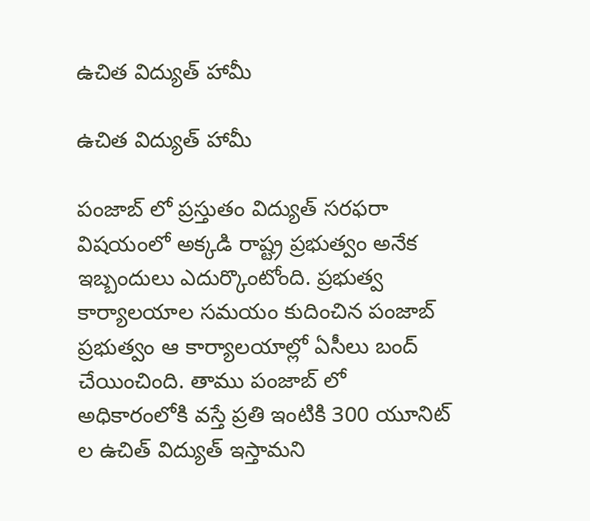ఉచిత విద్యుత్ హామీ

ఉచిత విద్యుత్ హామీ

పంజాబ్ లో ప్రస్తుతం విద్యుత్ సరఫరా విషయంలో అక్కడి రాష్ట్ర ప్రభుత్వం అనేక ఇబ్బందులు ఎదుర్కొంటోంది. ప్రభుత్వ కార్యాలయాల సమయం కుదించిన పంజాబ్ ప్రభుత్వం ఆ కార్యాలయాల్లో ఏసీలు బంద్ చేయించింది. తాము పంజాబ్ లో అధికారంలోకి వస్తే ప్రతి ఇంటికి 300 యూనిట్ ల ఉచిత్ విద్యుత్ ఇస్తామని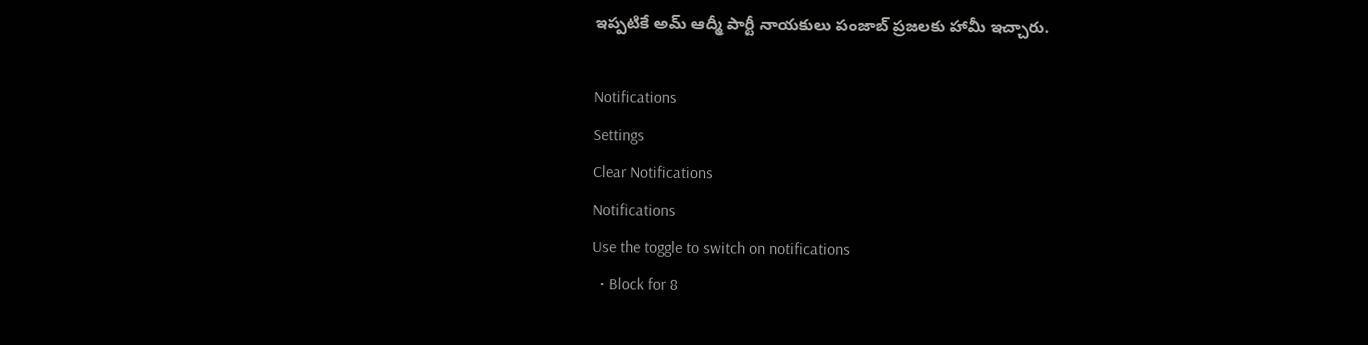ఇప్పటికే అమ్ ఆద్మీ పార్టీ నాయకులు పంజాబ్ ప్రజలకు హామీ ఇచ్చారు.

Notifications
Settings
Clear Notifications
Notifications
Use the toggle to switch on notifications
  • Block for 8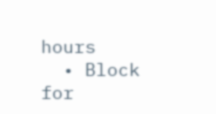hours
  • Block for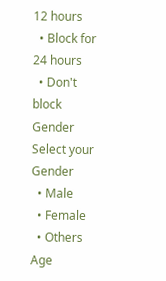12 hours
  • Block for 24 hours
  • Don't block
Gender
Select your Gender
  • Male
  • Female
  • Others
Age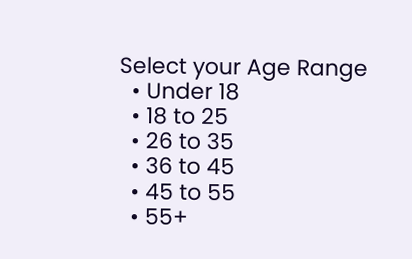Select your Age Range
  • Under 18
  • 18 to 25
  • 26 to 35
  • 36 to 45
  • 45 to 55
  • 55+